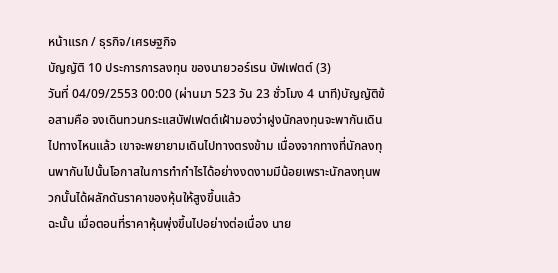หน้าแรก / ธุรกิจ/เศรษฐกิจ
บัญญัติ 10 ประการการลงทุน ของนายวอร์เรน บัฟเฟตต์ (3)
วันที่ 04/09/2553 00:00 (ผ่านมา 523 วัน 23 ชั่วโมง 4 นาที)บัญญัติข้อสามคือ จงเดินทวนกระแสบัฟเฟตต์เฝ้ามองว่าฝูงนักลงทุนจะพากันเดินไปทางไหนแล้ว เขาจะพยายามเดินไปทางตรงข้าม เนื่องจากทางที่นักลงทุนพากันไปนั้นโอกาสในการทำกำไรได้อย่างงดงามมีน้อยเพราะนักลงทุนพวกนั้นได้ผลักดันราคาของหุ้นให้สูงขึ้นแล้ว
ฉะนั้น เมื่อตอนที่ราคาหุ้นพุ่งขึ้นไปอย่างต่อเนื่อง นาย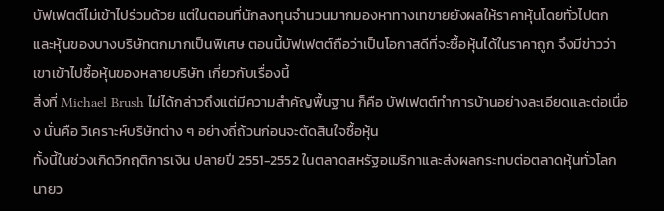บัฟเฟตต์ไม่เข้าไปร่วมด้วย แต่ในตอนที่นักลงทุนจำนวนมากมองหาทางเทขายยังผลให้ราคาหุ้นโดยทั่วไปตกและหุ้นของบางบริษัทตกมากเป็นพิเศษ ตอนนี้บัฟเฟตต์ถือว่าเป็นโอกาสดีที่จะซื้อหุ้นได้ในราคาถูก จึงมีข่าวว่าเขาเข้าไปซื้อหุ้นของหลายบริษัท เกี่ยวกับเรื่องนี้
สิ่งที่ Michael Brush ไม่ได้กล่าวถึงแต่มีความสำคัญพื้นฐาน ก็คือ บัฟเฟตต์ทำการบ้านอย่างละเอียดและต่อเนื่อง นั่นคือ วิเคราะห์บริษัทต่าง ๆ อย่างถี่ถ้วนก่อนจะตัดสินใจซื้อหุ้น
ทั้งนี้ในช่วงเกิดวิกฤติการเงิน ปลายปี 2551-2552 ในตลาดสหรัฐอเมริกาและส่งผลกระทบต่อตลาดหุ้นทั่วโลก นายว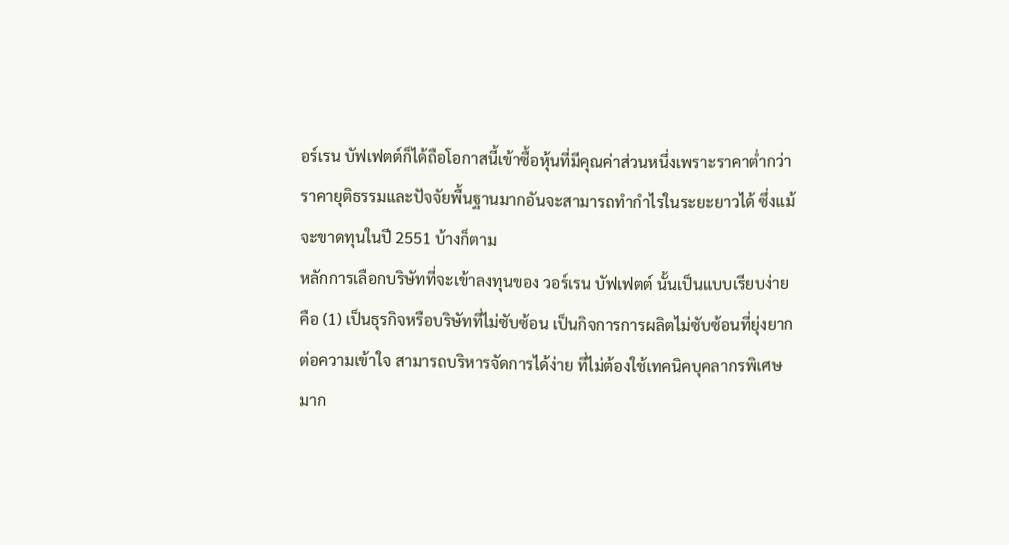อร์เรน บัฟเฟตต์ก็ได้ถือโอกาสนี้เข้าซื้อหุ้นที่มีคุณค่าส่วนหนึ่งเพราะราคาต่ำกว่าราคายุติธรรมและปัจจัยพื้นฐานมากอันจะสามารถทำกำไรในระยะยาวได้ ซึ่งแม้จะขาดทุนในปี 2551 บ้างก็ตาม
หลักการเลือกบริษัทที่จะเข้าลงทุนของ วอร์เรน บัฟเฟตต์ นั้นเป็นแบบเรียบง่าย คือ (1) เป็นธุรกิจหรือบริษัทที่ไม่ซับซ้อน เป็นกิจการการผลิตไม่ซับซ้อนที่ยุ่งยากต่อความเข้าใจ สามารถบริหารจัดการได้ง่าย ที่ไม่ต้องใช้เทคนิคบุคลากรพิเศษมาก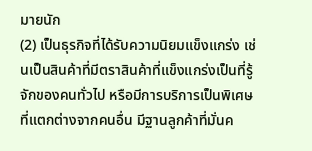มายนัก
(2) เป็นธุรกิจที่ได้รับความนิยมแข็งแกร่ง เช่นเป็นสินค้าที่มีตราสินค้าที่แข็งแกร่งเป็นที่รู้จักของคนทั่วไป หรือมีการบริการเป็นพิเศษที่แตกต่างจากคนอื่น มีฐานลูกค้าที่มั่นค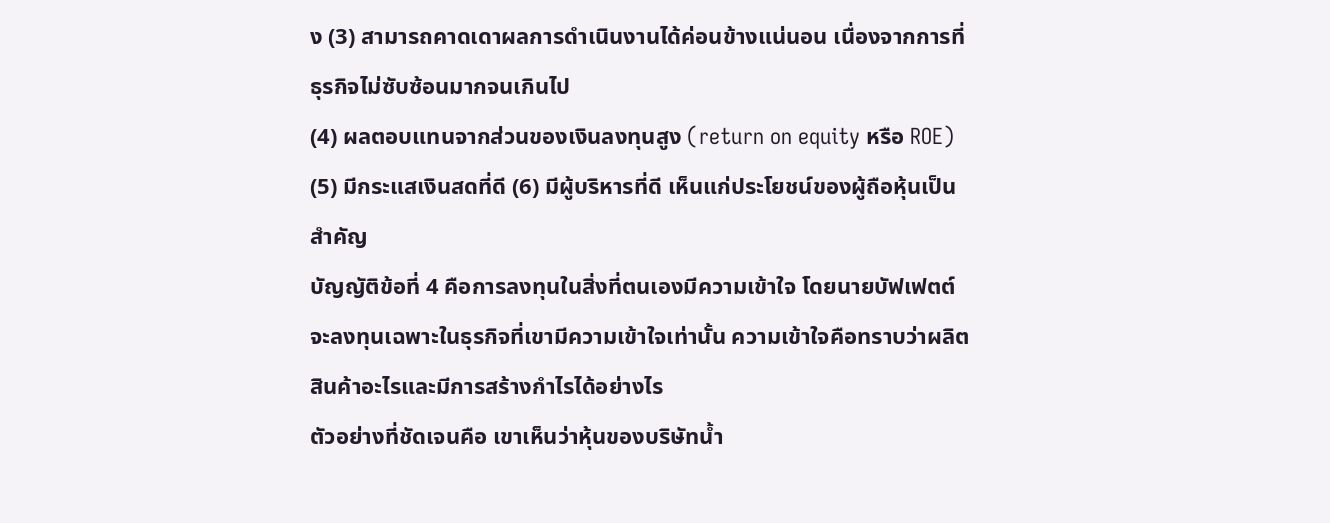ง (3) สามารถคาดเดาผลการดำเนินงานได้ค่อนข้างแน่นอน เนื่องจากการที่ธุรกิจไม่ซับซ้อนมากจนเกินไป
(4) ผลตอบแทนจากส่วนของเงินลงทุนสูง (return on equity หรือ ROE) (5) มีกระแสเงินสดที่ดี (6) มีผู้บริหารที่ดี เห็นแก่ประโยชน์ของผู้ถือหุ้นเป็นสำคัญ
บัญญัติข้อที่ 4 คือการลงทุนในสิ่งที่ตนเองมีความเข้าใจ โดยนายบัฟเฟตต์จะลงทุนเฉพาะในธุรกิจที่เขามีความเข้าใจเท่านั้น ความเข้าใจคือทราบว่าผลิตสินค้าอะไรและมีการสร้างกำไรได้อย่างไร
ตัวอย่างที่ชัดเจนคือ เขาเห็นว่าหุ้นของบริษัทน้ำ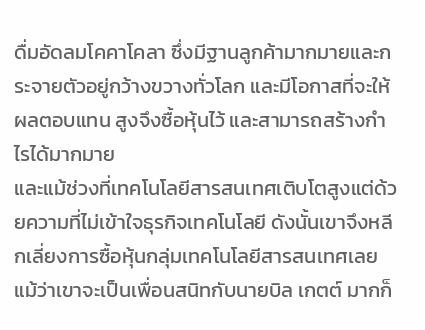ดื่มอัดลมโคคาโคลา ซึ่งมีฐานลูกค้ามากมายและกระจายตัวอยู่กว้างขวางทั่วโลก และมีโอกาสที่จะให้ผลตอบแทน สูงจึงซื้อหุ้นไว้ และสามารถสร้างกำไรได้มากมาย
และแม้ช่วงที่เทคโนโลยีสารสนเทศเติบโตสูงแต่ด้วยความที่ไม่เข้าใจธุรกิจเทคโนโลยี ดังนั้นเขาจึงหลีกเลี่ยงการซื้อหุ้นกลุ่มเทคโนโลยีสารสนเทศเลย แม้ว่าเขาจะเป็นเพื่อนสนิทกับนายบิล เกตต์ มากก็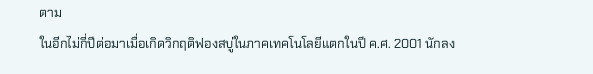ตาม
ในอีกไม่กี่ปีต่อมาเมื่อเกิดวิกฤติฟองสบู่ในภาคเทคโนโลยีแตกในปี ค.ศ. 2001 นักลง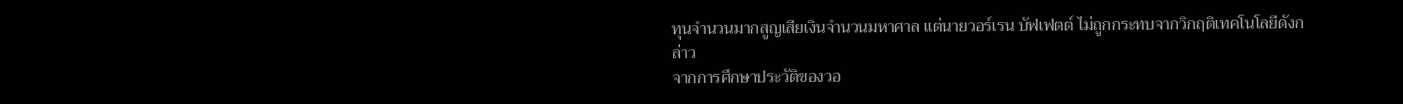ทุนจำนวนมากสูญเสียเงินจำนวนมหาศาล แต่นายวอร์เรน บัฟเฟตต์ ไม่ถูกกระทบจากวิกฤติเทคโนโลยีดังกล่าว
จากการศึกษาประวัติของวอ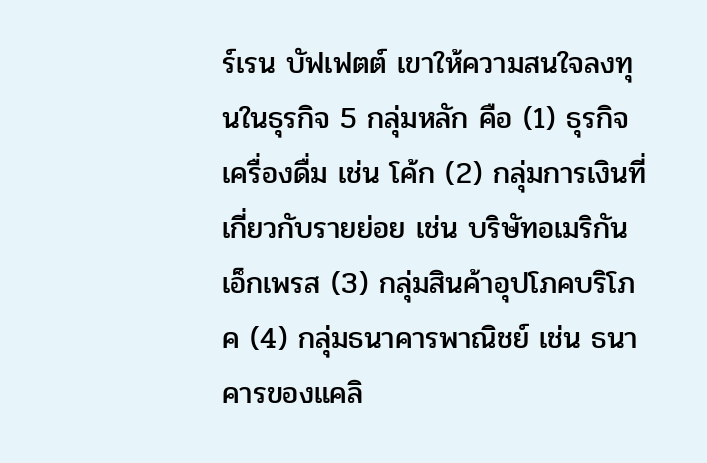ร์เรน บัฟเฟตต์ เขาให้ความสนใจลงทุนในธุรกิจ 5 กลุ่มหลัก คือ (1) ธุรกิจเครื่องดื่ม เช่น โค้ก (2) กลุ่มการเงินที่เกี่ยวกับรายย่อย เช่น บริษัทอเมริกันเอ็กเพรส (3) กลุ่มสินค้าอุปโภคบริโภค (4) กลุ่มธนาคารพาณิชย์ เช่น ธนาคารของแคลิ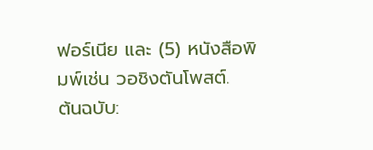ฟอร์เนีย และ (5) หนังสือพิมพ์เช่น วอชิงตันโพสต์.
ต้นฉบับ: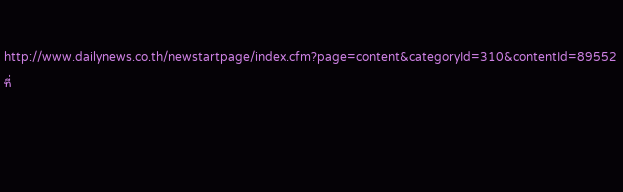http://www.dailynews.co.th/newstartpage/index.cfm?page=content&categoryId=310&contentId=89552
ที่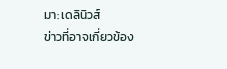มา: เดลินิวส์
ข่าวที่อาจเกี่ยวข้อง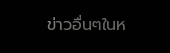ข่าวอื่นๆในห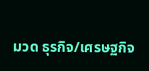มวด ธุรกิจ/เศรษฐกิจ